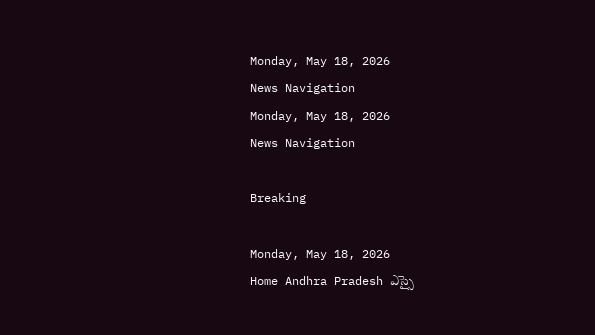Monday, May 18, 2026
News Navigation
Monday, May 18, 2026
News Navigation

Breaking

Monday, May 18, 2026
Home Andhra Pradesh ఎస్సై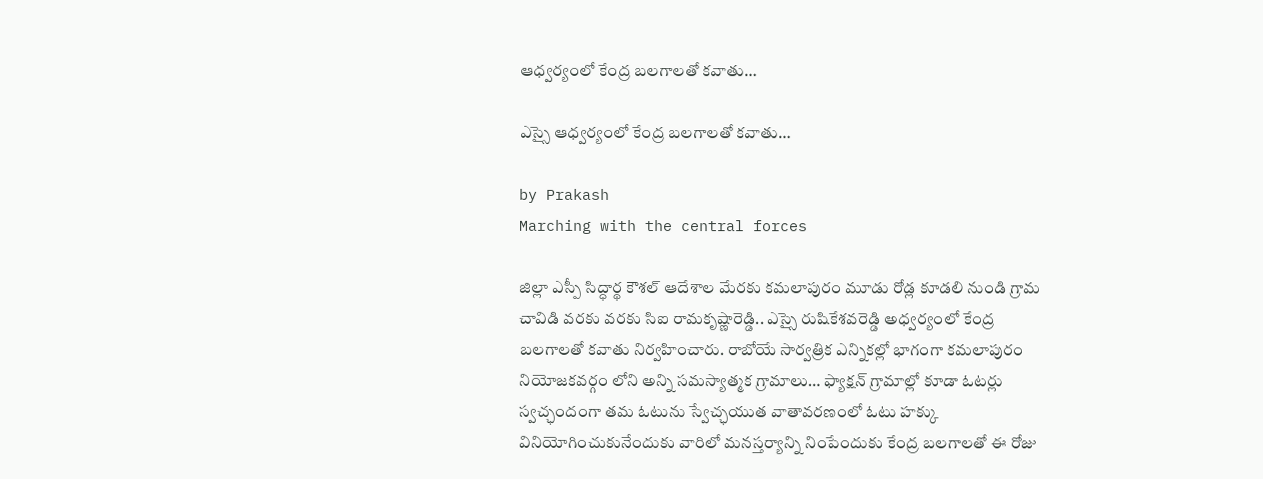ఆధ్వర్యంలో కేంద్ర బలగాలతో కవాతు…

ఎస్సై ఆధ్వర్యంలో కేంద్ర బలగాలతో కవాతు…

by Prakash
Marching with the central forces

జిల్లా ఎస్పీ సిద్ధార్థ కౌశల్ ఆదేశాల మేరకు కమలాపురం మూడు రోడ్ల కూడలి నుండి గ్రామ చావిడి వరకు వరకు సిఐ రామకృష్ణారెడ్డి.. ఎస్సై రుషికేశవరెడ్డి అధ్వర్యంలో కేంద్ర బలగాలతో కవాతు నిర్వహించారు. రాబోయే సార్వత్రిక ఎన్నికల్లో భాగంగా కమలాపురం నియోజకవర్గం లోని అన్ని సమస్యాత్మక గ్రామాలు… ఫ్యాక్షన్ గ్రామాల్లో కూడా ఓటర్లు స్వచ్ఛందంగా తమ ఓటును స్వేచ్ఛయుత వాతావరణంలో ఓటు హక్కు వినియోగించుకునేందుకు వారిలో మనస్తర్యాన్ని నింపేందుకు కేంద్ర బలగాలతో ఈ రోజు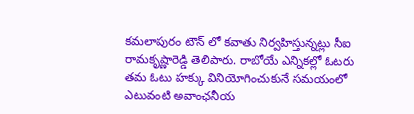కమలాపురం టౌన్ లో కవాతు నిర్వహిస్తున్నట్లు సీఐ రామకృష్ణారెడ్డి తెలిపారు. రాబోయే ఎన్నికల్లో ఓటరు తమ ఓటు హక్కు వినియోగించుకునే సమయంలో ఎటువంటి అవాంఛనీయ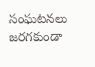సంఘటనలు జరగకుండా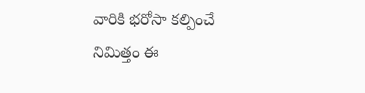వారికి భరోసా కల్పించే నిమిత్తం ఈ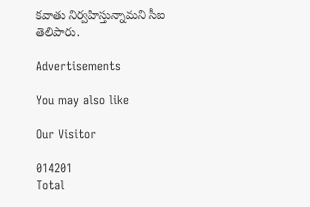కవాతు నిర్వహిస్తున్నామని సీఐ తెలిపారు.

Advertisements

You may also like

Our Visitor

014201
Total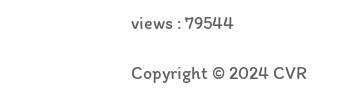views : 79544

Copyright © 2024 CVR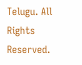Telugu. All Rights Reserved.